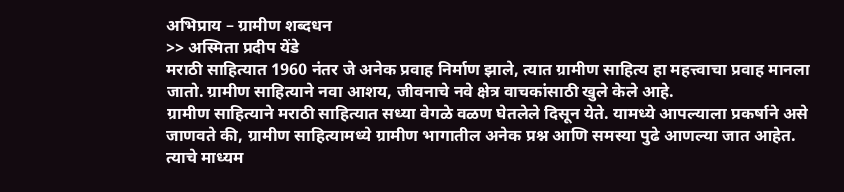अभिप्राय – ग्रामीण शब्दधन
>> अस्मिता प्रदीप येंडे
मराठी साहित्यात 1960 नंतर जे अनेक प्रवाह निर्माण झाले, त्यात ग्रामीण साहित्य हा महत्त्वाचा प्रवाह मानला जातो. ग्रामीण साहित्याने नवा आशय, जीवनाचे नवे क्षेत्र वाचकांसाठी खुले केले आहे.
ग्रामीण साहित्याने मराठी साहित्यात सध्या वेगळे वळण घेतलेले दिसून येते. यामध्ये आपल्याला प्रकर्षाने असे जाणवते की, ग्रामीण साहित्यामध्ये ग्रामीण भागातील अनेक प्रश्न आणि समस्या पुढे आणल्या जात आहेत. त्याचे माध्यम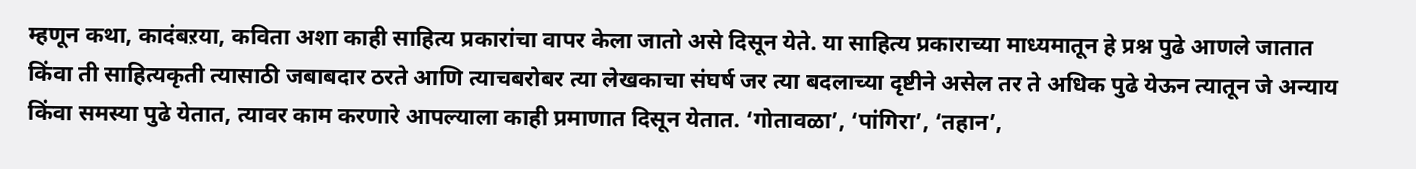म्हणून कथा, कादंबऱया, कविता अशा काही साहित्य प्रकारांचा वापर केला जातो असे दिसून येते. या साहित्य प्रकाराच्या माध्यमातून हे प्रश्न पुढे आणले जातात किंवा ती साहित्यकृती त्यासाठी जबाबदार ठरते आणि त्याचबरोबर त्या लेखकाचा संघर्ष जर त्या बदलाच्या दृष्टीने असेल तर ते अधिक पुढे येऊन त्यातून जे अन्याय किंवा समस्या पुढे येतात, त्यावर काम करणारे आपल्याला काही प्रमाणात दिसून येतात. ‘गोतावळा’, ‘पांगिरा’, ‘तहान’,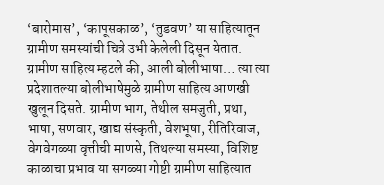‘बारोमास’, ‘कापूसकाळ’, ‘तुडवण’ या साहित्यातून ग्रामीण समस्यांची चित्रे उभी केलेली दिसून येतात.
ग्रामीण साहित्य म्हटले की, आली बोलीभाषा… त्या त्या प्रदेशातल्या बोलीभाषेमुळे ग्रामीण साहित्य आणखी खुलून दिसते. ग्रामीण भाग, तेथील समजुती, प्रथा, भाषा, सणवार, खाद्य संस्कृती, वेशभूषा, रीतिरिवाज, वेगवेगळ्या वृत्तीची माणसे, तिथल्या समस्या, विशिष्ट काळाचा प्रभाव या सगळ्या गोष्टी ग्रामीण साहित्यात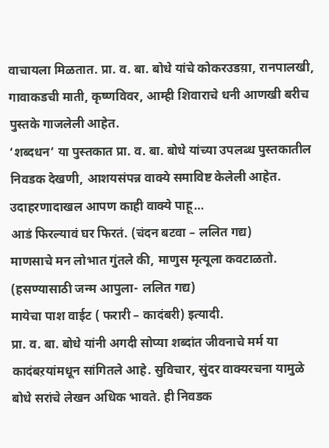वाचायला मिळतात. प्रा. व. बा. बोधे यांचे कोकरउडय़ा, रानपालखी, गावाकडची माती, कृष्णविवर, आम्ही शिवाराचे धनी आणखी बरीच पुस्तके गाजलेली आहेत.
‘शब्दधन’ या पुस्तकात प्रा. व. बा. बोधे यांच्या उपलब्ध पुस्तकातील निवडक देखणी, आशयसंपन्न वाक्ये समाविष्ट केलेली आहेत. उदाहरणादाखल आपण काही वाक्ये पाहू…
आडं फिरल्यावं घर फिरतं. (चंदन बटवा – ललित गद्य)
माणसाचे मन लोभात गुंतले की, माणुस मृत्यूला कवटाळतो.
(हसण्यासाठी जन्म आपुला- ललित गद्य)
मायेचा पाश वाईट ( फरारी – कादंबरी) इत्यादी.
प्रा. व. बा. बोधे यांनी अगदी सोप्या शब्दांत जीवनाचे मर्म या कादंबऱयांमधून सांगितले आहे. सुविचार, सुंदर वाक्यरचना यामुळे बोधे सरांचे लेखन अधिक भावते. ही निवडक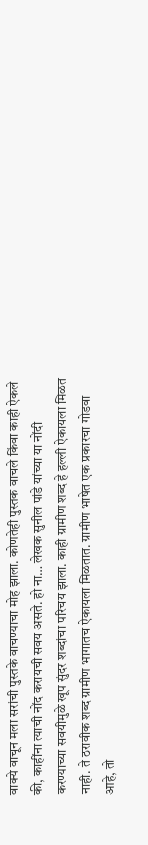वाक्ये वाचून मला सरांची पुस्तके वाचण्याचा मोह झाला. कोणतेही पुस्तक वाचले किंवा काही ऐकले की, काहींना त्याची नोंद करायची सवय असते. हो ना… लेखक सुनील पांडे यांच्या या नोंदी करण्याच्या सवयीमुळे खूप सुंदर शब्दांचा परिचय झाला. काही ग्रामीण शब्द हे हल्ली ऐकायला मिळत नाही. ते ठरावीक शब्द ग्रामीण भागातच ऐकायला मिळतात. ग्रामीण भाषेत एक प्रकारचा गोडवा आहे, तो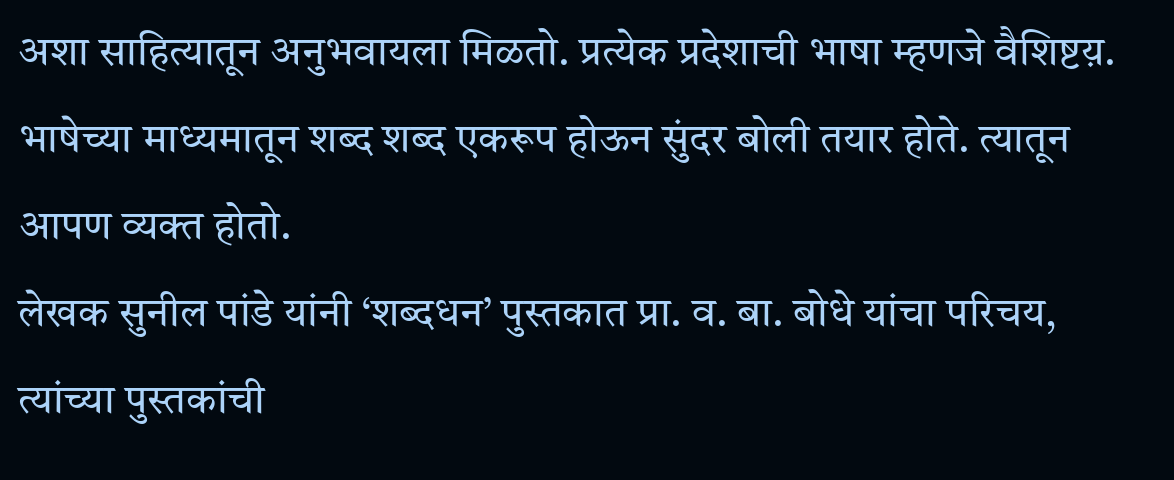अशा साहित्यातून अनुभवायला मिळतो. प्रत्येक प्रदेशाची भाषा म्हणजे वैशिष्टय़. भाषेच्या माध्यमातून शब्द शब्द एकरूप होऊन सुंदर बोली तयार होते. त्यातून आपण व्यक्त होतो.
लेखक सुनील पांडे यांनी ‘शब्दधन’ पुस्तकात प्रा. व. बा. बोधे यांचा परिचय, त्यांच्या पुस्तकांची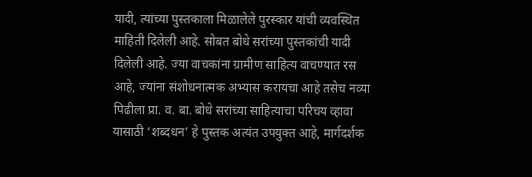यादी, त्यांच्या पुस्तकाला मिळालेले पुरस्कार यांची व्यवस्थित माहिती दिलेली आहे. सोबत बोधे सरांच्या पुस्तकांची यादी दिलेली आहे. ज्या वाचकांना ग्रामीण साहित्य वाचण्यात रस आहे, ज्यांना संशोधनात्मक अभ्यास करायचा आहे तसेच नव्या पिढीला प्रा. व. बा. बोधे सरांच्या साहित्याचा परिचय व्हावा यासाठी ‘शब्दधन’ हे पुस्तक अत्यंत उपयुक्त आहे, मार्गदर्शक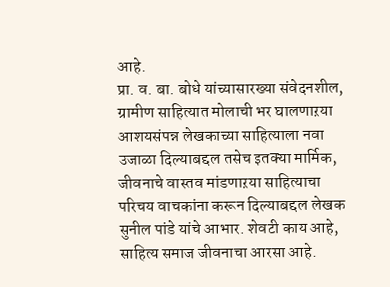आहे.
प्रा. व. बा. बोधे यांच्यासारख्या संवेदनशील, ग्रामीण साहित्यात मोलाची भर घालणाऱया आशयसंपन्न लेखकाच्या साहित्याला नवा उजाळा दिल्याबद्दल तसेच इतक्या मार्मिक, जीवनाचे वास्तव मांडणाऱया साहित्याचा परिचय वाचकांना करून दिल्याबद्दल लेखक सुनील पांडे यांचे आभार. शेवटी काय आहे, साहित्य समाज जीवनाचा आरसा आहे.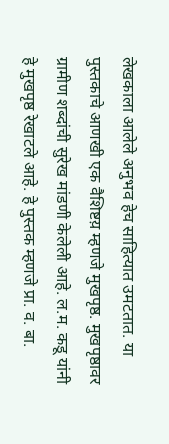लेखकाला आलेले अनुभव हेच साहित्यात उमटतात. या पुस्तकाचे आणखी एक वैशिष्टय़ म्हणजे मुखपृष्ठ. मुखपृष्ठावर ग्रामीण शब्दांची सुरेख मांडणी केलेली आहे. ल.म. कडू यांनी हे मुखपृष्ठ रेखाटले आहे. हे पुस्तक म्हणजे प्रा. व. बा.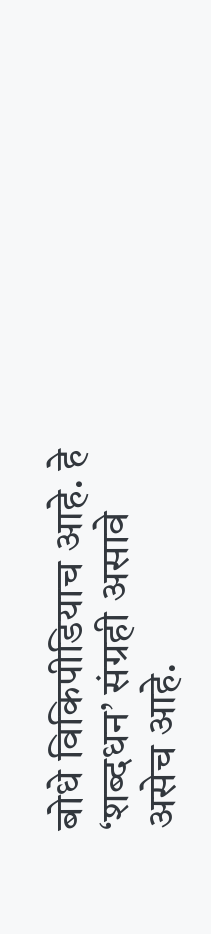बोधे विकिपीडियाच आहे. हे ‘शब्दधन’ संग्रही असावे असेच आहे.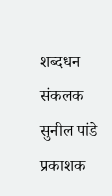शब्दधन
संकलक सुनील पांडे
प्रकाशक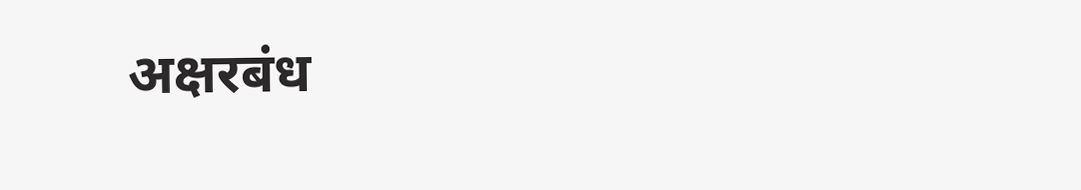अक्षरबंध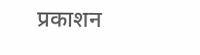प्रकाशन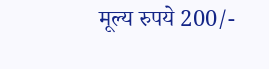मूल्य रुपये 200/-